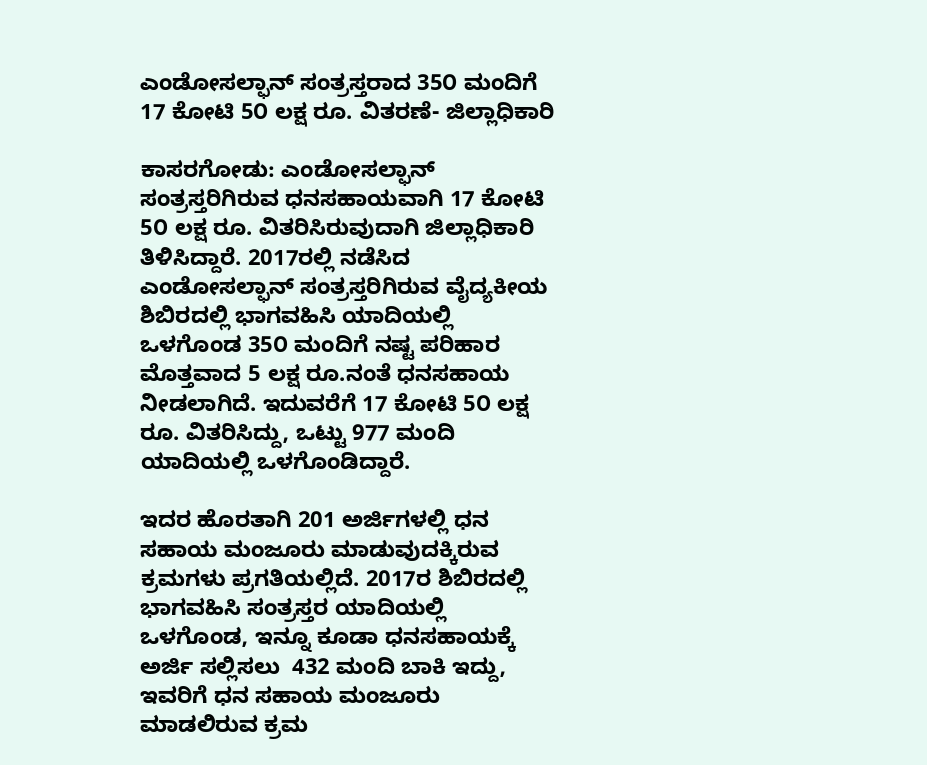ಎಂಡೋಸಲ್ಫಾನ್ ಸಂತ್ರಸ್ತರಾದ 35೦ ಮಂದಿಗೆ 17 ಕೋಟಿ 5೦ ಲಕ್ಷ ರೂ. ವಿತರಣೆ- ಜಿಲ್ಲಾಧಿಕಾರಿ

ಕಾಸರಗೋಡು: ಎಂಡೋಸಲ್ಫಾನ್ ಸಂತ್ರಸ್ತರಿಗಿರುವ ಧನಸಹಾಯವಾಗಿ 17 ಕೋಟಿ 5೦ ಲಕ್ಷ ರೂ. ವಿತರಿಸಿರುವುದಾಗಿ ಜಿಲ್ಲಾಧಿಕಾರಿ ತಿಳಿಸಿದ್ದಾರೆ. 2017ರಲ್ಲಿ ನಡೆಸಿದ ಎಂಡೋಸಲ್ಫಾನ್ ಸಂತ್ರಸ್ತರಿಗಿರುವ ವೈದ್ಯಕೀಯ ಶಿಬಿರದಲ್ಲಿ ಭಾಗವಹಿಸಿ ಯಾದಿಯಲ್ಲಿ ಒಳಗೊಂಡ 35೦ ಮಂದಿಗೆ ನಷ್ಟ ಪರಿಹಾರ ಮೊತ್ತವಾದ 5 ಲಕ್ಷ ರೂ.ನಂತೆ ಧನಸಹಾಯ ನೀಡಲಾಗಿದೆ. ಇದುವರೆಗೆ 17 ಕೋಟಿ 5೦ ಲಕ್ಷ ರೂ. ವಿತರಿಸಿದ್ದು, ಒಟ್ಟು 977 ಮಂದಿ ಯಾದಿಯಲ್ಲಿ ಒಳಗೊಂಡಿದ್ದಾರೆ.

ಇದರ ಹೊರತಾಗಿ 201 ಅರ್ಜಿಗಳಲ್ಲಿ ಧನ ಸಹಾಯ ಮಂಜೂರು ಮಾಡುವುದಕ್ಕಿರುವ ಕ್ರಮಗಳು ಪ್ರಗತಿಯಲ್ಲಿದೆ. 2017ರ ಶಿಬಿರದಲ್ಲಿ ಭಾಗವಹಿಸಿ ಸಂತ್ರಸ್ತರ ಯಾದಿಯಲ್ಲಿ ಒಳಗೊಂಡ, ಇನ್ನೂ ಕೂಡಾ ಧನಸಹಾಯಕ್ಕೆ ಅರ್ಜಿ ಸಲ್ಲಿಸಲು  432 ಮಂದಿ ಬಾಕಿ ಇದ್ದು, ಇವರಿಗೆ ಧನ ಸಹಾಯ ಮಂಜೂರು ಮಾಡಲಿರುವ ಕ್ರಮ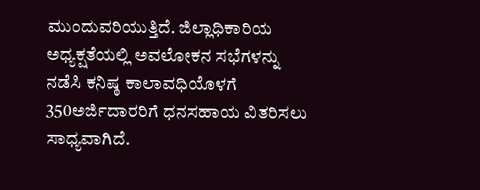ಮುಂದುವರಿಯುತ್ತಿದೆ. ಜಿಲ್ಲಾಧಿಕಾರಿಯ ಅಧ್ಯಕ್ಷತೆಯಲ್ಲಿ ಅವಲೋಕನ ಸಭೆಗಳನ್ನು ನಡೆಸಿ ಕನಿಷ್ಠ ಕಾಲಾವಧಿಯೊಳಗೆ 350ಅರ್ಜಿದಾರರಿಗೆ ಧನಸಹಾಯ ವಿತರಿಸಲು ಸಾಧ್ಯವಾಗಿದೆ.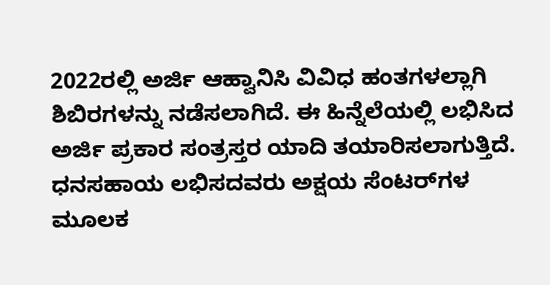2022ರಲ್ಲಿ ಅರ್ಜಿ ಆಹ್ವಾನಿಸಿ ವಿವಿಧ ಹಂತಗಳಲ್ಲಾಗಿ ಶಿಬಿರಗಳನ್ನು ನಡೆಸಲಾಗಿದೆ. ಈ ಹಿನ್ನೆಲೆಯಲ್ಲಿ ಲಭಿಸಿದ ಅರ್ಜಿ ಪ್ರಕಾರ ಸಂತ್ರಸ್ತರ ಯಾದಿ ತಯಾರಿಸಲಾಗುತ್ತಿದೆ. ಧನಸಹಾಯ ಲಭಿಸದವರು ಅಕ್ಷಯ ಸೆಂಟರ್‌ಗಳ ಮೂಲಕ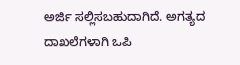ಅರ್ಜಿ ಸಲ್ಲಿಸಬಹುದಾಗಿದೆ. ಅಗತ್ಯದ ದಾಖಲೆಗಳಾಗಿ ಒಪಿ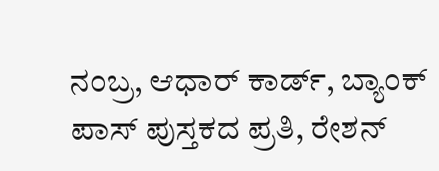ನಂಬ್ರ, ಆಧಾರ್ ಕಾರ್ಡ್, ಬ್ಯಾಂಕ್ ಪಾಸ್ ಪುಸ್ತಕದ ಪ್ರತಿ, ರೇಶನ್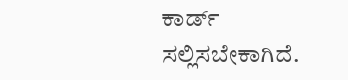ಕಾರ್ಡ್ ಸಲ್ಲಿಸಬೇಕಾಗಿದೆ.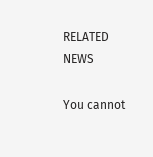RELATED NEWS

You cannot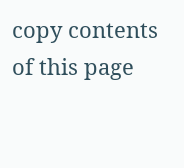copy contents of this page